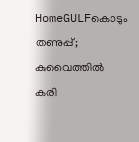HomeGULFകൊടും തണുപ്പ്; കുവൈത്തിൽ കരി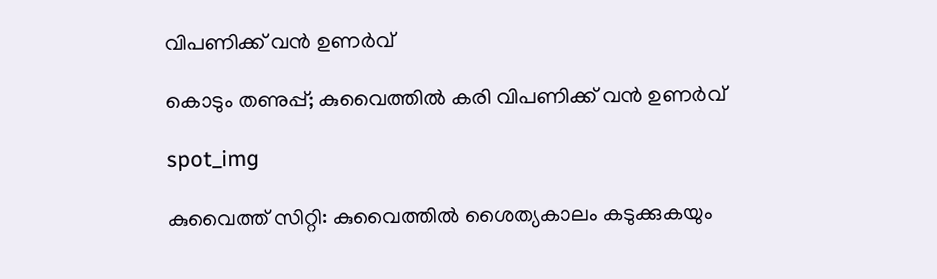വിപണിക്ക് വൻ ഉണർവ്

കൊടും തണുപ്പ്; കുവൈത്തിൽ കരി വിപണിക്ക് വൻ ഉണർവ്

spot_img

കുവൈത്ത് സിറ്റി: കുവൈത്തിൽ ശൈത്യകാലം കടുക്കുകയും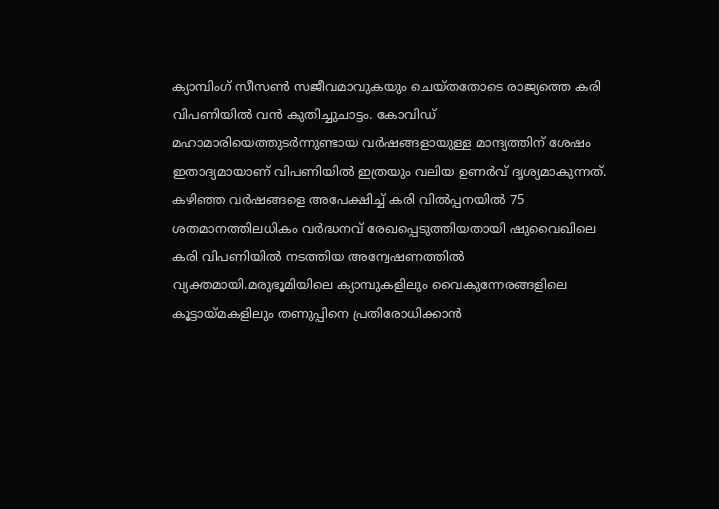ക്യാമ്പിംഗ് സീസൺ സജീവമാവുകയും ചെയ്തതോടെ രാജ്യത്തെ കരി വിപണിയിൽ വൻ കുതിച്ചുചാട്ടം. കോവിഡ് മഹാമാരിയെത്തുടർന്നുണ്ടായ വർഷങ്ങളായുള്ള മാന്ദ്യത്തിന് ശേഷം ഇതാദ്യമായാണ് വിപണിയിൽ ഇത്രയും വലിയ ഉണർവ് ദൃശ്യമാകുന്നത്. കഴിഞ്ഞ വർഷങ്ങളെ അപേക്ഷിച്ച് കരി വിൽപ്പനയിൽ 75 ശതമാനത്തിലധികം വർദ്ധനവ് രേഖപ്പെടുത്തിയതായി ഷുവൈഖിലെ കരി വിപണിയിൽ നടത്തിയ അന്വേഷണത്തിൽ വ്യക്തമായി.മരുഭൂമിയിലെ ക്യാമ്പുകളിലും വൈകുന്നേരങ്ങളിലെ കൂട്ടായ്മകളിലും തണുപ്പിനെ പ്രതിരോധിക്കാൻ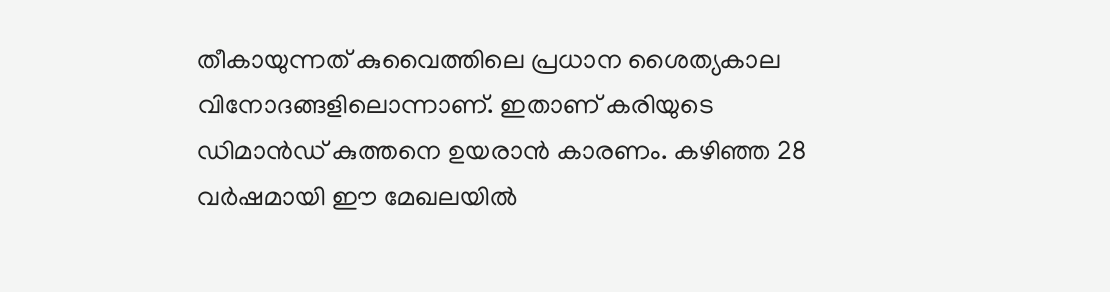തീകായുന്നത് കുവൈത്തിലെ പ്രധാന ശൈത്യകാല വിനോദങ്ങളിലൊന്നാണ്. ഇതാണ് കരിയുടെ ഡിമാൻഡ് കുത്തനെ ഉയരാൻ കാരണം. കഴിഞ്ഞ 28 വർഷമായി ഈ മേഖലയിൽ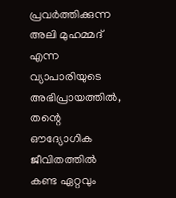പ്രവർത്തിക്കുന്ന അലി മുഹമ്മദ് എന്ന വ്യാപാരിയുടെ അഭിപ്രായത്തിൽ, തന്റെ ഔദ്യോഗിക ജീവിതത്തിൽ കണ്ട ഏറ്റവും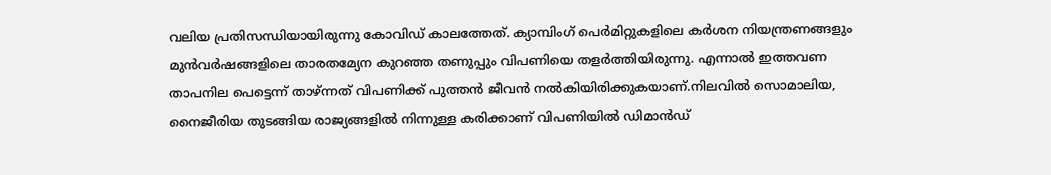വലിയ പ്രതിസന്ധിയായിരുന്നു കോവിഡ് കാലത്തേത്. ക്യാമ്പിംഗ് പെർമിറ്റുകളിലെ കർശന നിയന്ത്രണങ്ങളും മുൻവർഷങ്ങളിലെ താരതമ്യേന കുറഞ്ഞ തണുപ്പും വിപണിയെ തളർത്തിയിരുന്നു. എന്നാൽ ഇത്തവണ താപനില പെട്ടെന്ന് താഴ്ന്നത് വിപണിക്ക് പുത്തൻ ജീവൻ നൽകിയിരിക്കുകയാണ്.നിലവിൽ സൊമാലിയ, നൈജീരിയ തുടങ്ങിയ രാജ്യങ്ങളിൽ നിന്നുള്ള കരിക്കാണ് വിപണിയിൽ ഡിമാൻഡ്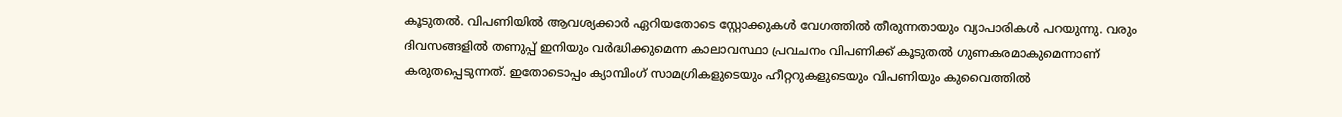കൂടുതൽ. വിപണിയിൽ ആവശ്യക്കാർ ഏറിയതോടെ സ്റ്റോക്കുകൾ വേഗത്തിൽ തീരുന്നതായും വ്യാപാരികൾ പറയുന്നു. വരും ദിവസങ്ങളിൽ തണുപ്പ് ഇനിയും വർദ്ധിക്കുമെന്ന കാലാവസ്ഥാ പ്രവചനം വിപണിക്ക് കൂടുതൽ ഗുണകരമാകുമെന്നാണ് കരുതപ്പെടുന്നത്. ഇതോടൊപ്പം ക്യാമ്പിംഗ് സാമഗ്രികളുടെയും ഹീറ്ററുകളുടെയും വിപണിയും കുവൈത്തിൽ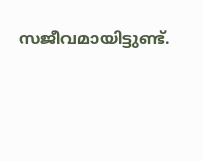സജീവമായിട്ടുണ്ട്.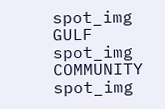spot_img
GULF
spot_img
COMMUNITY
spot_img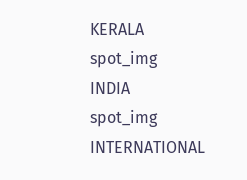KERALA
spot_img
INDIA
spot_img
INTERNATIONAL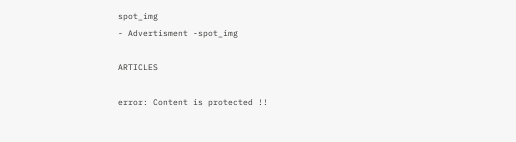spot_img
- Advertisment -spot_img

ARTICLES

error: Content is protected !!